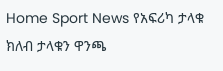Home Sport News የአፍሪካ ታላቁ ክለብ ታላቁን ዋንጫ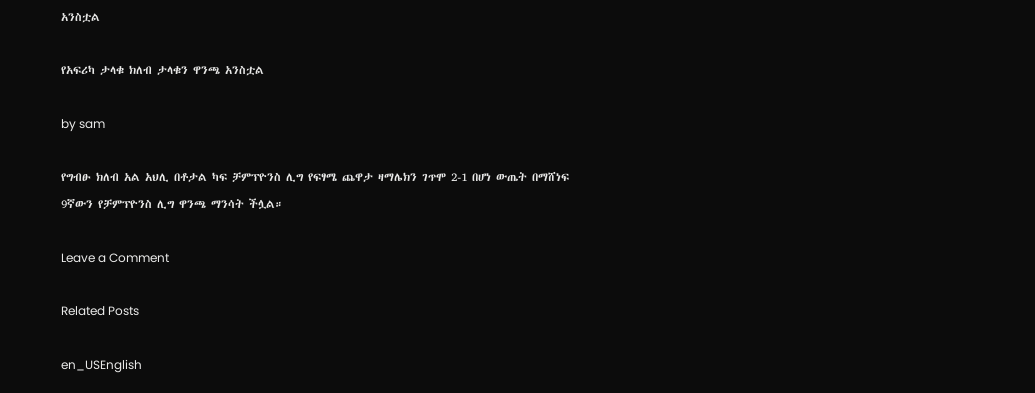አንስቷል

የአፍሪካ ታላቁ ክለብ ታላቁን ዋንጫ አንስቷል

by sam

የግብፁ ክለብ አል አህሊ በቶታል ካፍ ቻምፕዮንስ ሊግ የፍፃሜ ጨዋታ ዛማሌክን ገጥሞ 2-1 በሆነ ውጤት በማሸነፍ 9ኛውን የቻምፕዮንስ ሊግ ዋንጫ ማንሳት ችሏል።

Leave a Comment

Related Posts

en_USEnglish